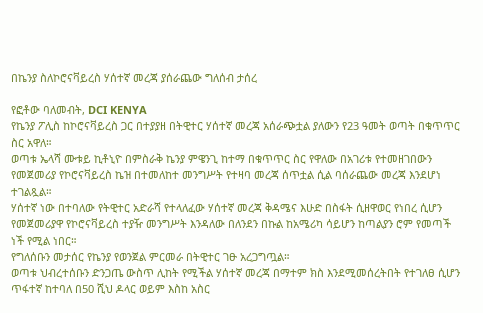በኬንያ ስለኮሮናቫይረስ ሃሰተኛ መረጃ ያሰራጨው ግለሰብ ታሰረ

የፎቶው ባለመብት, DCI KENYA
የኬንያ ፖሊስ ከኮሮናቫይረስ ጋር በተያያዘ በትዊተር ሃሰተኛ መረጃ አሰራጭቷል ያለውን የ23 ዓመት ወጣት በቁጥጥር ስር አዋለ።
ወጣቱ ኤላሻ ሙቱይ ኪቶኒዮ በምስራቅ ኬንያ ምዌንጊ ከተማ በቁጥጥር ስር የዋለው በአገሪቱ የተመዘገበውን የመጀመሪያ የኮሮናቫይረስ ኬዝ በተመለከተ መንግሥት የተዛባ መረጃ ሰጥቷል ሲል ባሰራጨው መረጃ እንደሆነ ተገልጿል።
ሃሰተኛ ነው በተባለው የትዊተር አድራሻ የተላለፈው ሃሰተኛ መረጃ ቅዳሜና እሁድ በስፋት ሲዘዋወር የነበረ ሲሆን የመጀመሪያዋ የኮሮናቫይረስ ተያዥ መንግሥት እንዳለው በለንደን በኩል ከአሜሪካ ሳይሆን ከጣልያን ሮም የመጣች ነች የሚል ነበር።
የግለሰቡን መታሰር የኬንያ የወንጀል ምርመራ በትዊተር ገፁ አረጋግጧል።
ወጣቱ ህብረተሰቡን ድንጋጤ ውስጥ ሊከት የሚችል ሃሰተኛ መረጃ በማተም ክስ እንደሚመሰረትበት የተገለፀ ሲሆን ጥፋተኛ ከተባለ በ50 ሺህ ዶላር ወይም እስከ አስር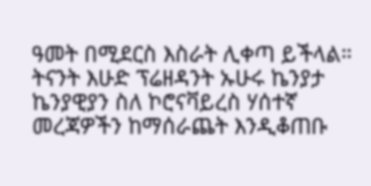ዓመት በሚደርስ እስራት ሊቀጣ ይችላል።
ትናንት እሁድ ፕሬዘዳንት ኡሁሩ ኬንያታ ኬንያዊያን ስለ ኮሮናቫይረስ ሃሰተኛ መረጃዎችን ከማሰራጨት እንዲቆጠቡ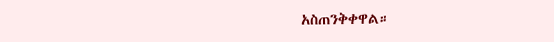አስጠንቅቀዋል።